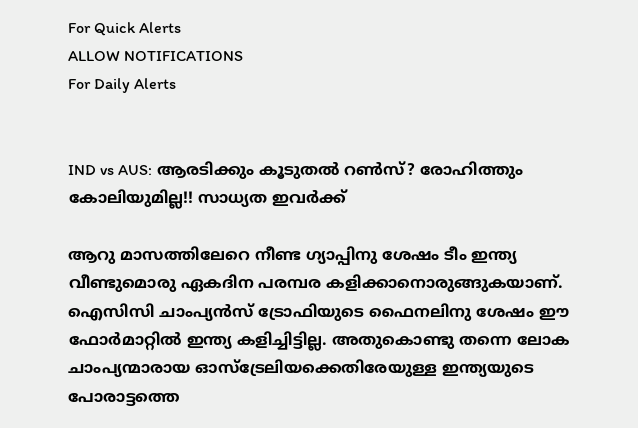For Quick Alerts
ALLOW NOTIFICATIONS
For Daily Alerts


IND vs AUS: ആരടിക്കും കൂടുതല്‍ റണ്‍സ്? രോഹിത്തും കോലിയുമില്ല!! സാധ്യത ഇവര്‍ക്ക്

ആറു മാസത്തിലേറെ നീണ്ട ഗ്യാപ്പിനു ശേഷം ടീം ഇന്ത്യ വീണ്ടുമൊരു ഏകദിന പരമ്പര കളിക്കാനൊരുങ്ങുകയാണ്. ഐസിസി ചാംപ്യന്‍സ് ട്രോഫിയുടെ ഫൈനലിനു ശേഷം ഈ ഫോര്‍മാറ്റില്‍ ഇന്ത്യ കളിച്ചിട്ടില്ല. അതുകൊണ്ടു തന്നെ ലോക ചാംപ്യന്മാരായ ഓസ്‌ട്രേലിയക്കെതിരേയുള്ള ഇന്ത്യയുടെ പോരാട്ടത്തെ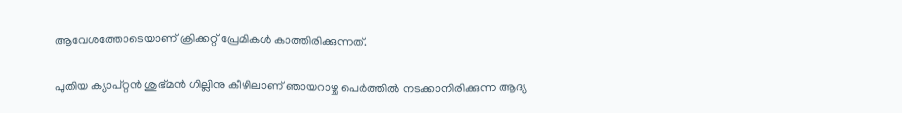ആവേശത്തോടെയാണ് ക്രിക്കറ്റ് പ്രേമികള്‍ കാത്തിരിക്കുന്നത്.

പുതിയ ക്യാപ്റ്റന്‍ ശുഭ്മന്‍ ഗില്ലിനു കീഴിലാണ് ഞായറാഴ്ച പെര്‍ത്തില്‍ നടക്കാനിരിക്കുന്ന ആദ്യ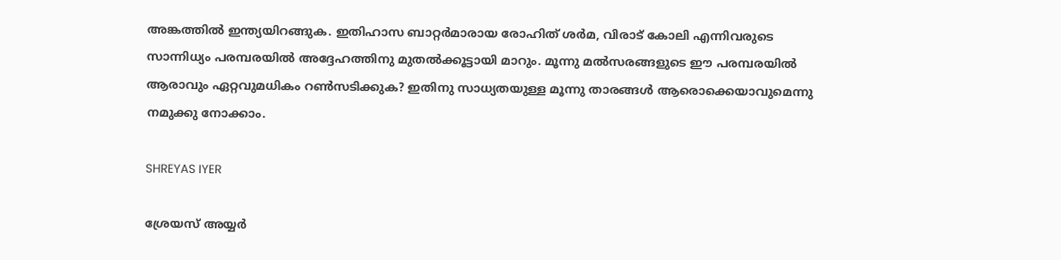അങ്കത്തില്‍ ഇന്ത്യയിറങ്ങുക. ഇതിഹാസ ബാറ്റര്‍മാരായ രോഹിത് ശര്‍മ, വിരാട് കോലി എന്നിവരുടെ സാന്നിധ്യം പരമ്പരയില്‍ അദ്ദേഹത്തിനു മുതല്‍ക്കൂട്ടായി മാറും. മൂന്നു മല്‍സരങ്ങളുടെ ഈ പരമ്പരയില്‍ ആരാവും ഏറ്റവുമധികം റണ്‍സടിക്കുക? ഇതിനു സാധ്യതയുള്ള മൂന്നു താരങ്ങള്‍ ആരൊക്കെയാവുമെന്നു നമുക്കു നോക്കാം.

SHREYAS IYER

ശ്രേയസ് അയ്യര്‍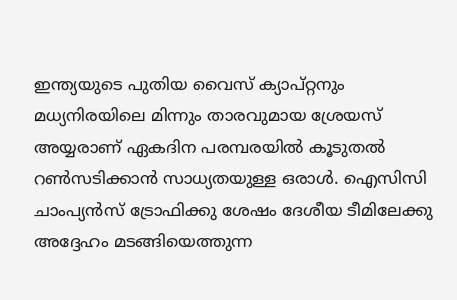ഇന്ത്യയുടെ പുതിയ വൈസ് ക്യാപ്റ്റനും മധ്യനിരയിലെ മിന്നും താരവുമായ ശ്രേയസ് അയ്യരാണ് ഏകദിന പരമ്പരയില്‍ കൂടുതല്‍ റണ്‍സടിക്കാന്‍ സാധ്യതയുള്ള ഒരാള്‍. ഐസിസി ചാംപ്യന്‍സ് ട്രോഫിക്കു ശേഷം ദേശീയ ടീമിലേക്കു അദ്ദേഹം മടങ്ങിയെത്തുന്ന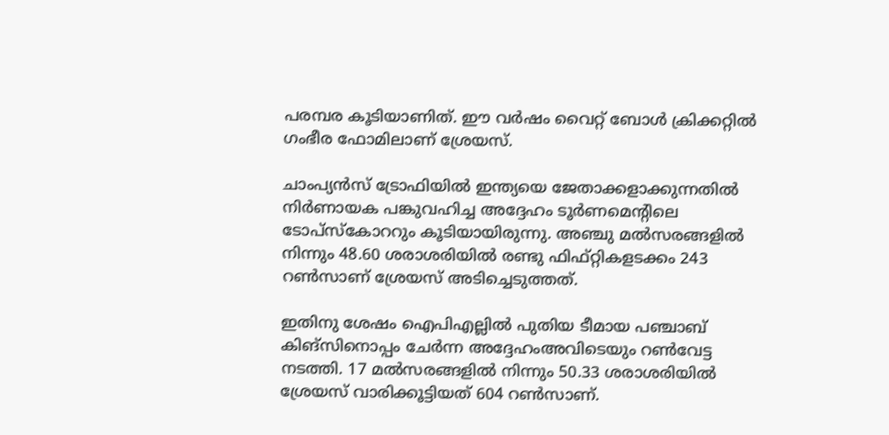പരമ്പര കൂടിയാണിത്. ഈ വര്‍ഷം വൈറ്റ് ബോള്‍ ക്രിക്കറ്റില്‍ ഗംഭീര ഫോമിലാണ് ശ്രേയസ്.

ചാംപ്യന്‍സ് ട്രോഫിയില്‍ ഇന്ത്യയെ ജേതാക്കളാക്കുന്നതില്‍ നിര്‍ണായക പങ്കുവഹിച്ച അദ്ദേഹം ടൂര്‍ണമെന്റിലെ ടോപ്‌സ്‌കോററും കൂടിയായിരുന്നു. അഞ്ചു മല്‍സരങ്ങളില്‍ നിന്നും 48.60 ശരാശരിയില്‍ രണ്ടു ഫിഫ്റ്റികളടക്കം 243 റണ്‍സാണ് ശ്രേയസ് അടിച്ചെടുത്തത്.

ഇതിനു ശേഷം ഐപിഎല്ലില്‍ പുതിയ ടീമായ പഞ്ചാബ് കിങ്‌സിനൊപ്പം ചേര്‍ന്ന അദ്ദേഹംഅവിടെയും റണ്‍വേട്ട നടത്തി. 17 മല്‍സരങ്ങളില്‍ നിന്നും 50.33 ശരാശരിയില്‍ ശ്രേയസ് വാരിക്കൂട്ടിയത് 604 റണ്‍സാണ്.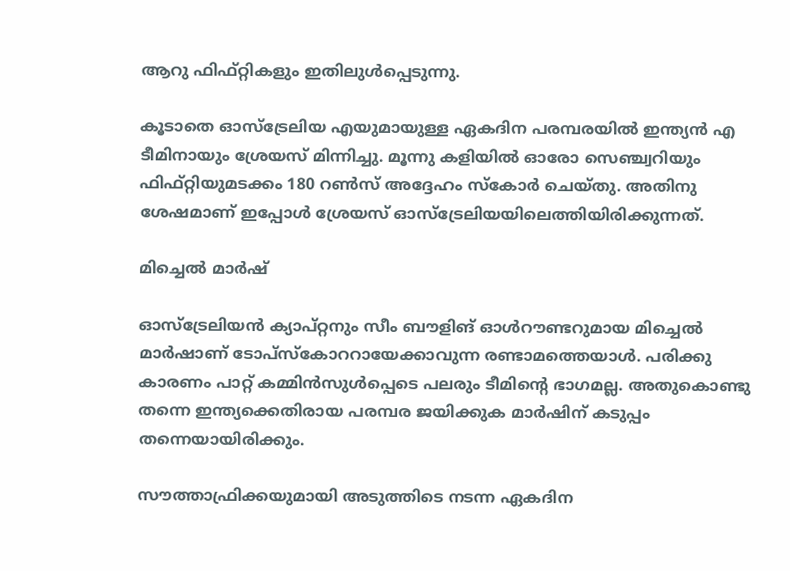ആറു ഫിഫ്റ്റികളും ഇതിലുള്‍പ്പെടുന്നു.

കൂടാതെ ഓസ്‌ട്രേലിയ എയുമായുള്ള ഏകദിന പരമ്പരയില്‍ ഇന്ത്യന്‍ എ ടീമിനായും ശ്രേയസ് മിന്നിച്ചു. മൂന്നു കളിയില്‍ ഓരോ സെഞ്ച്വറിയും ഫിഫ്റ്റിയുമടക്കം 180 റണ്‍സ് അദ്ദേഹം സ്‌കോര്‍ ചെയ്തു. അതിനു ശേഷമാണ് ഇപ്പോള്‍ ശ്രേയസ് ഓസ്‌ട്രേലിയയിലെത്തിയിരിക്കുന്നത്.

മിച്ചെല്‍ മാര്‍ഷ്

ഓസ്‌ട്രേലിയന്‍ ക്യാപ്റ്റനും സീം ബൗളിങ് ഓള്‍റൗണ്ടറുമായ മിച്ചെല്‍ മാര്‍ഷാണ് ടോപ്‌സ്‌കോററായേക്കാവുന്ന രണ്ടാമത്തെയാള്‍. പരിക്കു കാരണം പാറ്റ് കമ്മിന്‍സുള്‍പ്പെടെ പലരും ടീമിന്റെ ഭാഗമല്ല. അതുകൊണ്ടു തന്നെ ഇന്ത്യക്കെതിരായ പരമ്പര ജയിക്കുക മാര്‍ഷിന് കടുപ്പം തന്നെയായിരിക്കും.

സൗത്താഫ്രിക്കയുമായി അടുത്തിടെ നടന്ന ഏകദിന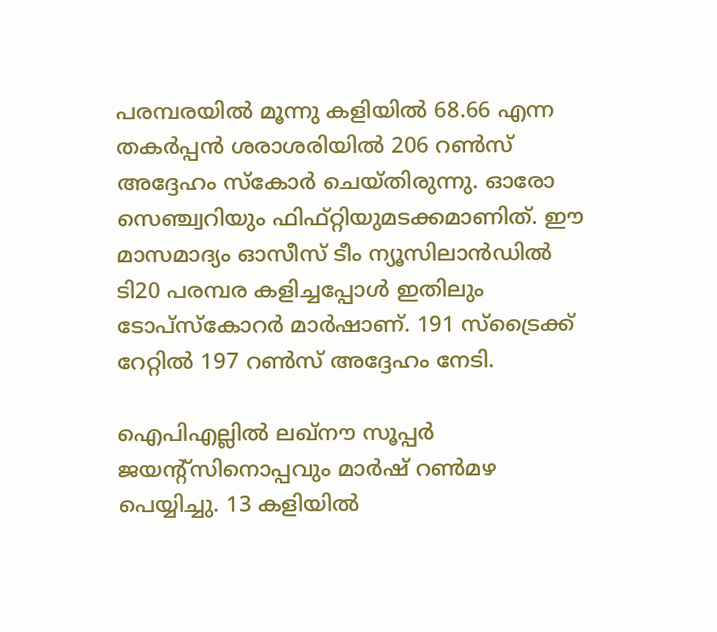പരമ്പരയില്‍ മൂന്നു കളിയില്‍ 68.66 എന്ന തകര്‍പ്പന്‍ ശരാശരിയില്‍ 206 റണ്‍സ് അദ്ദേഹം സ്‌കോര്‍ ചെയ്തിരുന്നു. ഓരോ സെഞ്ച്വറിയും ഫിഫ്റ്റിയുമടക്കമാണിത്. ഈ മാസമാദ്യം ഓസീസ് ടീം ന്യൂസിലാന്‍ഡില്‍ ടി20 പരമ്പര കളിച്ചപ്പോള്‍ ഇതിലും ടോപ്‌സ്‌കോറര്‍ മാര്‍ഷാണ്. 191 സ്‌ട്രൈക്ക് റേറ്റില്‍ 197 റണ്‍സ് അദ്ദേഹം നേടി.

ഐപിഎല്ലില്‍ ലഖ്‌നൗ സൂപ്പര്‍ ജയന്റ്‌സിനൊപ്പവും മാര്‍ഷ് റണ്‍മഴ പെയ്യിച്ചു. 13 കളിയില്‍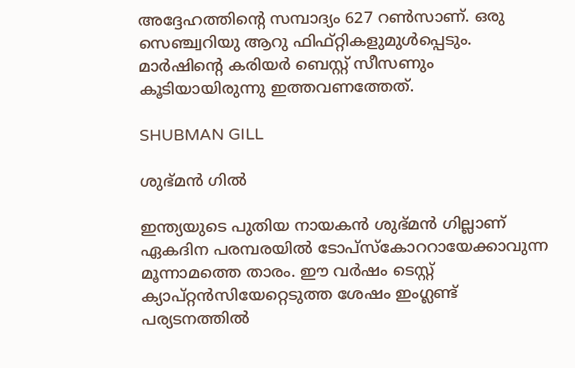അദ്ദേഹത്തിന്റെ സമ്പാദ്യം 627 റണ്‍സാണ്. ഒരു സെഞ്ച്വറിയു ആറു ഫിഫ്റ്റികളുമുള്‍പ്പെടും. മാര്‍ഷിന്റെ കരിയര്‍ ബെസ്റ്റ് സീസണും കൂടിയായിരുന്നു ഇത്തവണത്തേത്.

SHUBMAN GILL

ശുഭ്മന്‍ ഗില്‍

ഇന്ത്യയുടെ പുതിയ നായകന്‍ ശുഭ്മന്‍ ഗില്ലാണ് ഏകദിന പരമ്പരയില്‍ ടോപ്‌സ്‌കോററായേക്കാവുന്ന മൂന്നാമത്തെ താരം. ഈ വര്‍ഷം ടെസ്റ്റ് ക്യാപ്റ്റന്‍സിയേറ്റെടുത്ത ശേഷം ഇംഗ്ലണ്ട് പര്യടനത്തില്‍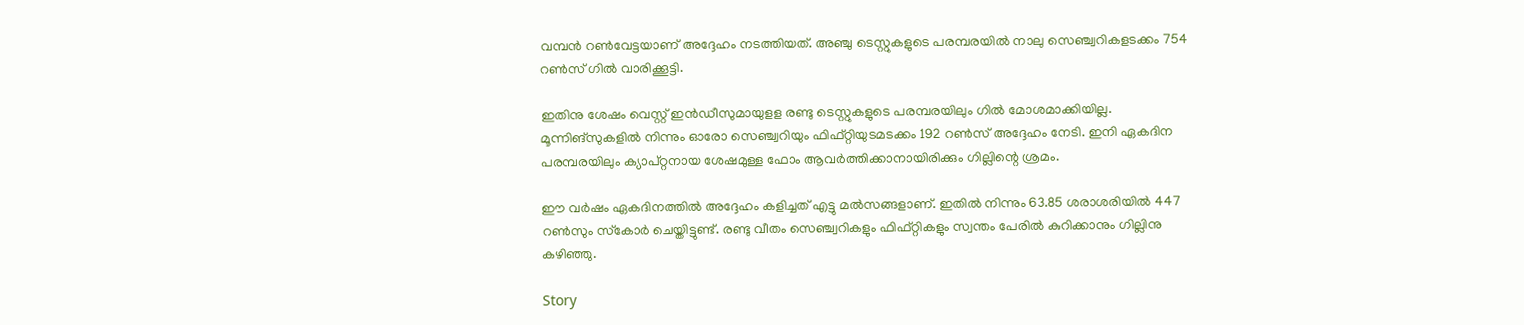വമ്പന്‍ റണ്‍വേട്ടയാണ് അദ്ദേഹം നടത്തിയത്. അഞ്ചു ടെസ്റ്റുകളുടെ പരമ്പരയില്‍ നാലു സെഞ്ച്വറികളടക്കം 754 റണ്‍സ് ഗില്‍ വാരിക്കൂട്ടി.

ഇതിനു ശേഷം വെസ്റ്റ് ഇന്‍ഡീസുമായുളള രണ്ടു ടെസ്റ്റുകളുടെ പരമ്പരയിലും ഗില്‍ മോശമാക്കിയില്ല. മൂന്നിങ്‌സുകളില്‍ നിന്നും ഓരോ സെഞ്ച്വറിയും ഫിഫ്റ്റിയുടമടക്കം 192 റണ്‍സ് അദ്ദേഹം നേടി. ഇനി ഏകദിന പരമ്പരയിലും ക്യാപ്റ്റനായ ശേഷമുള്ള ഫോം ആവര്‍ത്തിക്കാനായിരിക്കും ഗില്ലിന്റെ ശ്രമം.

ഈ വര്‍ഷം ഏകദിനത്തില്‍ അദ്ദേഹം കളിച്ചത് എട്ടു മല്‍സങ്ങളാണ്. ഇതില്‍ നിന്നും 63.85 ശരാശരിയില്‍ 447 റണ്‍സും സ്‌കോര്‍ ചെയ്തിട്ടുണ്ട്. രണ്ടു വീതം സെഞ്ച്വറികളും ഫിഫ്റ്റികളും സ്വന്തം പേരില്‍ കുറിക്കാനും ഗില്ലിനു കഴിഞ്ഞു.

Story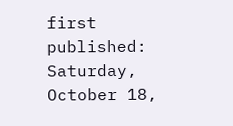first published: Saturday, October 18,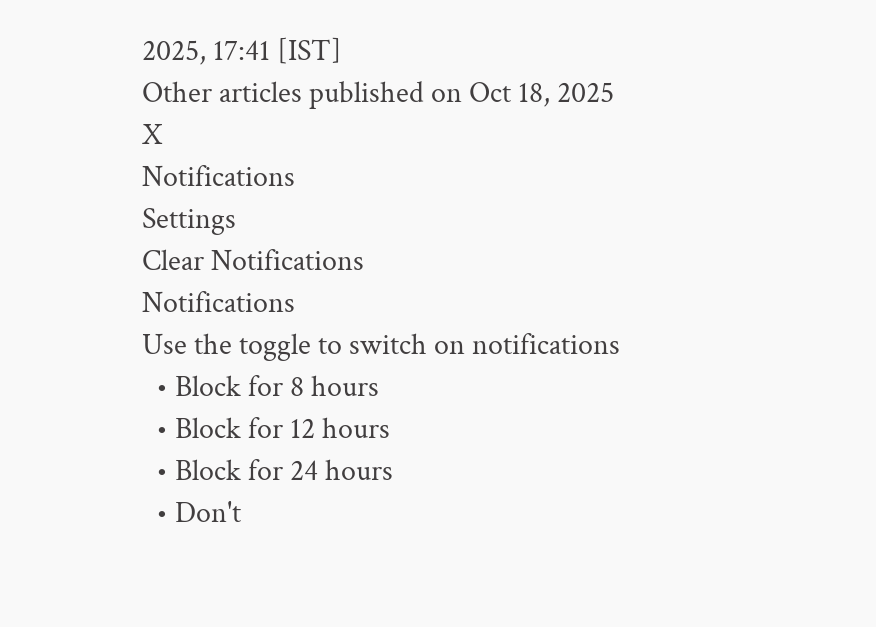2025, 17:41 [IST]
Other articles published on Oct 18, 2025
X
Notifications
Settings
Clear Notifications
Notifications
Use the toggle to switch on notifications
  • Block for 8 hours
  • Block for 12 hours
  • Block for 24 hours
  • Don't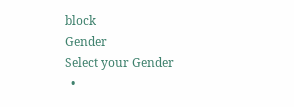block
Gender
Select your Gender
  •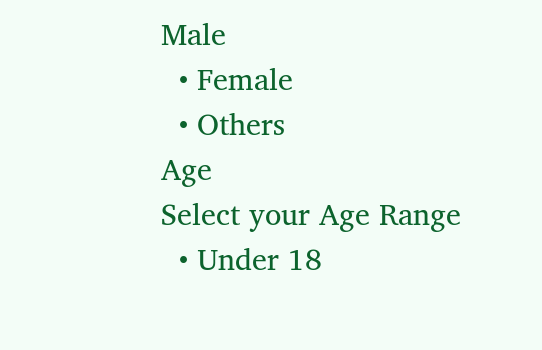Male
  • Female
  • Others
Age
Select your Age Range
  • Under 18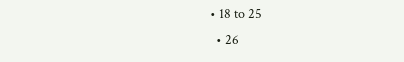• 18 to 25
  • 26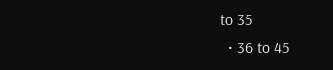to 35
  • 36 to 45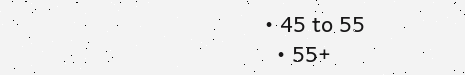• 45 to 55
  • 55+